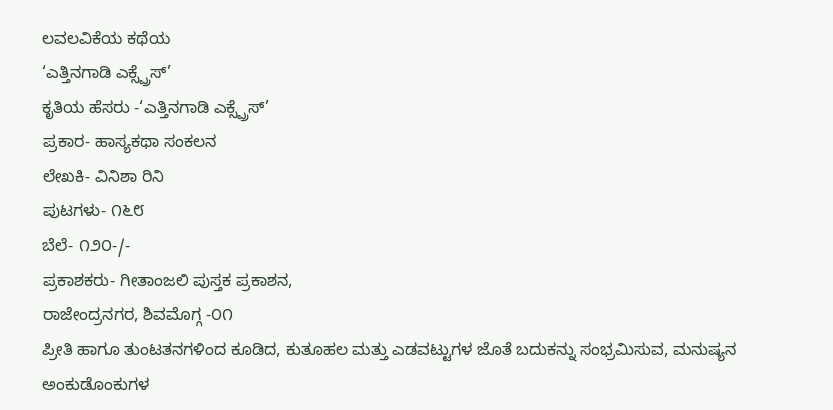ಲವಲವಿಕೆಯ ಕಥೆಯ
‘ಎತ್ತಿನಗಾಡಿ ಎಕ್ಸ್ಪ್ರೆಸ್’
ಕೃತಿಯ ಹೆಸರು -‘ಎತ್ತಿನಗಾಡಿ ಎಕ್ಸ್ಪ್ರೆಸ್’
ಪ್ರಕಾರ- ಹಾಸ್ಯಕಥಾ ಸಂಕಲನ
ಲೇಖಕಿ- ವಿನಿಶಾ ರಿನಿ
ಪುಟಗಳು- ೧೬೮
ಬೆಲೆ- ೧೨೦-/-
ಪ್ರಕಾಶಕರು- ಗೀತಾಂಜಲಿ ಪುಸ್ತಕ ಪ್ರಕಾಶನ,
ರಾಜೇಂದ್ರನಗರ, ಶಿವಮೊಗ್ಗ -೦೧
ಪ್ರೀತಿ ಹಾಗೂ ತುಂಟತನಗಳಿಂದ ಕೂಡಿದ, ಕುತೂಹಲ ಮತ್ತು ಎಡವಟ್ಟುಗಳ ಜೊತೆ ಬದುಕನ್ನು ಸಂಭ್ರಮಿಸುವ, ಮನುಷ್ಯನ ಅಂಕುಡೊಂಕುಗಳ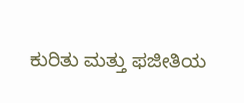ಕುರಿತು ಮತ್ತು ಫಜೀತಿಯ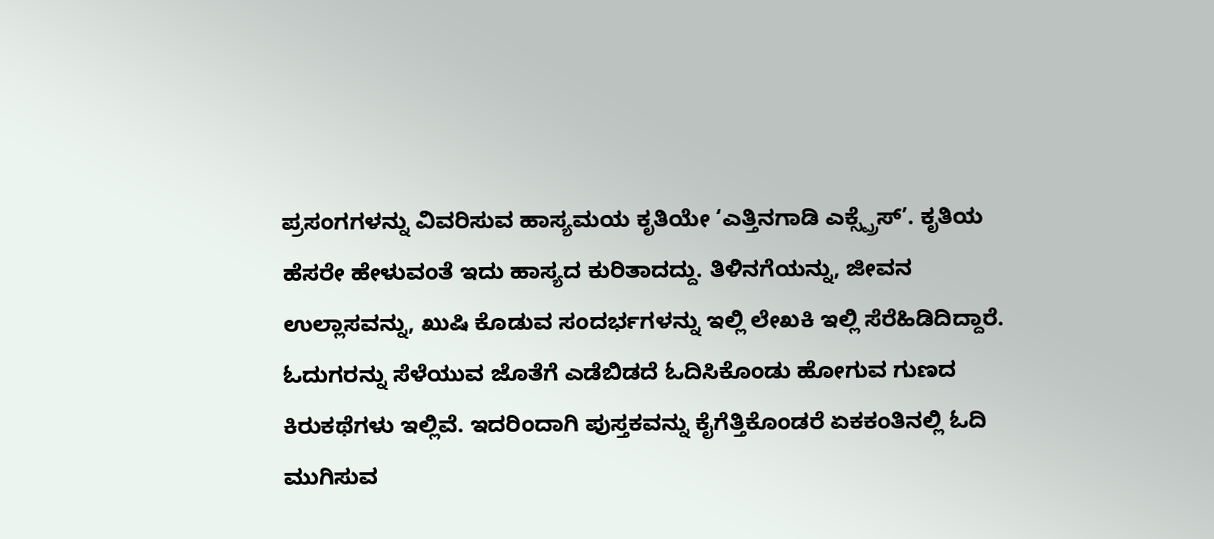ಪ್ರಸಂಗಗಳನ್ನು ವಿವರಿಸುವ ಹಾಸ್ಯಮಯ ಕೃತಿಯೇ ‘ಎತ್ತಿನಗಾಡಿ ಎಕ್ಸ್ಪ್ರೆಸ್’. ಕೃತಿಯ ಹೆಸರೇ ಹೇಳುವಂತೆ ಇದು ಹಾಸ್ಯದ ಕುರಿತಾದದ್ದು. ತಿಳಿನಗೆಯನ್ನು, ಜೀವನ ಉಲ್ಲಾಸವನ್ನು, ಖುಷಿ ಕೊಡುವ ಸಂದರ್ಭಗಳನ್ನು ಇಲ್ಲಿ ಲೇಖಕಿ ಇಲ್ಲಿ ಸೆರೆಹಿಡಿದಿದ್ದಾರೆ. ಓದುಗರನ್ನು ಸೆಳೆಯುವ ಜೊತೆಗೆ ಎಡೆಬಿಡದೆ ಓದಿಸಿಕೊಂಡು ಹೋಗುವ ಗುಣದ ಕಿರುಕಥೆಗಳು ಇಲ್ಲಿವೆ. ಇದರಿಂದಾಗಿ ಪುಸ್ತಕವನ್ನು ಕೈಗೆತ್ತಿಕೊಂಡರೆ ಏಕಕಂತಿನಲ್ಲಿ ಓದಿ ಮುಗಿಸುವ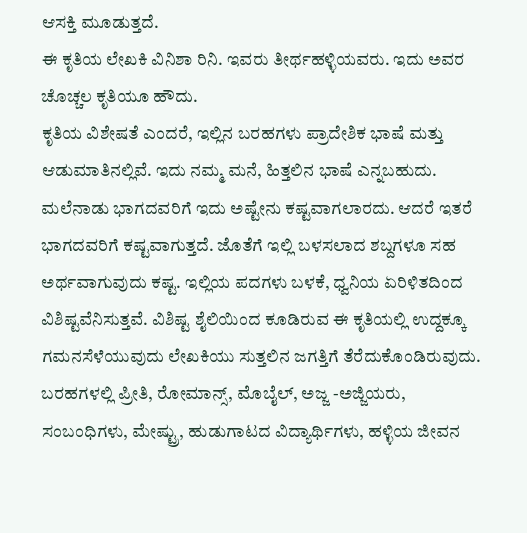ಆಸಕ್ತಿ ಮೂಡುತ್ತದೆ.
ಈ ಕೃತಿಯ ಲೇಖಕಿ ವಿನಿಶಾ ರಿನಿ. ಇವರು ತೀರ್ಥಹಳ್ಳಿಯವರು. ಇದು ಅವರ ಚೊಚ್ಚಲ ಕೃತಿಯೂ ಹೌದು.
ಕೃತಿಯ ವಿಶೇಷತೆ ಎಂದರೆ, ಇಲ್ಲಿನ ಬರಹಗಳು ಪ್ರಾದೇಶಿಕ ಭಾಷೆ ಮತ್ತು ಆಡುಮಾತಿನಲ್ಲಿವೆ. ಇದು ನಮ್ಮ ಮನೆ, ಹಿತ್ತಲಿನ ಭಾಷೆ ಎನ್ನಬಹುದು. ಮಲೆನಾಡು ಭಾಗದವರಿಗೆ ಇದು ಅಷ್ಟೇನು ಕಷ್ಟವಾಗಲಾರದು. ಆದರೆ ಇತರೆ ಭಾಗದವರಿಗೆ ಕಷ್ಟವಾಗುತ್ತದೆ. ಜೊತೆಗೆ ಇಲ್ಲಿ ಬಳಸಲಾದ ಶಬ್ದಗಳೂ ಸಹ ಅರ್ಥವಾಗುವುದು ಕಷ್ಟ. ಇಲ್ಲಿಯ ಪದಗಳು ಬಳಕೆ, ಧ್ವನಿಯ ಏರಿಳಿತದಿಂದ ವಿಶಿಷ್ಟವೆನಿಸುತ್ತವೆ. ವಿಶಿಷ್ಟ ಶೈಲಿಯಿಂದ ಕೂಡಿರುವ ಈ ಕೃತಿಯಲ್ಲಿ ಉದ್ದಕ್ಕೂ ಗಮನಸೆಳೆಯುವುದು ಲೇಖಕಿಯು ಸುತ್ತಲಿನ ಜಗತ್ತಿಗೆ ತೆರೆದುಕೊಂಡಿರುವುದು. ಬರಹಗಳಲ್ಲಿ ಪ್ರೀತಿ, ರೋಮಾನ್ಸ್, ಮೊಬೈಲ್, ಅಜ್ಜ -ಅಜ್ಜಿಯರು, ಸಂಬಂಧಿಗಳು, ಮೇಷ್ಟ್ರು, ಹುಡುಗಾಟದ ವಿದ್ಯಾರ್ಥಿಗಳು, ಹಳ್ಳಿಯ ಜೀವನ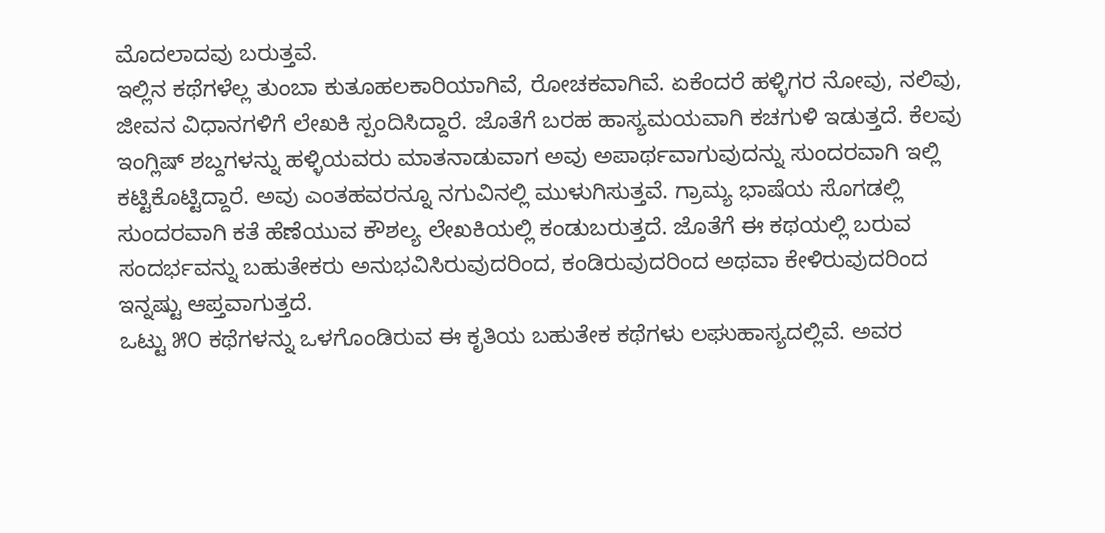ಮೊದಲಾದವು ಬರುತ್ತವೆ.
ಇಲ್ಲಿನ ಕಥೆಗಳೆಲ್ಲ ತುಂಬಾ ಕುತೂಹಲಕಾರಿಯಾಗಿವೆ, ರೋಚಕವಾಗಿವೆ. ಏಕೆಂದರೆ ಹಳ್ಳಿಗರ ನೋವು, ನಲಿವು, ಜೀವನ ವಿಧಾನಗಳಿಗೆ ಲೇಖಕಿ ಸ್ಪಂದಿಸಿದ್ದಾರೆ. ಜೊತೆಗೆ ಬರಹ ಹಾಸ್ಯಮಯವಾಗಿ ಕಚಗುಳಿ ಇಡುತ್ತದೆ. ಕೆಲವು ಇಂಗ್ಲಿಷ್ ಶಬ್ದಗಳನ್ನು ಹಳ್ಳಿಯವರು ಮಾತನಾಡುವಾಗ ಅವು ಅಪಾರ್ಥವಾಗುವುದನ್ನು ಸುಂದರವಾಗಿ ಇಲ್ಲಿ ಕಟ್ಟಿಕೊಟ್ಟಿದ್ದಾರೆ. ಅವು ಎಂತಹವರನ್ನೂ ನಗುವಿನಲ್ಲಿ ಮುಳುಗಿಸುತ್ತವೆ. ಗ್ರಾಮ್ಯ ಭಾಷೆಯ ಸೊಗಡಲ್ಲಿ ಸುಂದರವಾಗಿ ಕತೆ ಹೆಣೆಯುವ ಕೌಶಲ್ಯ ಲೇಖಕಿಯಲ್ಲಿ ಕಂಡುಬರುತ್ತದೆ. ಜೊತೆಗೆ ಈ ಕಥಯಲ್ಲಿ ಬರುವ ಸಂದರ್ಭವನ್ನು ಬಹುತೇಕರು ಅನುಭವಿಸಿರುವುದರಿಂದ, ಕಂಡಿರುವುದರಿಂದ ಅಥವಾ ಕೇಳಿರುವುದರಿಂದ ಇನ್ನಷ್ಟು ಆಪ್ತವಾಗುತ್ತದೆ.
ಒಟ್ಟು ೫೦ ಕಥೆಗಳನ್ನು ಒಳಗೊಂಡಿರುವ ಈ ಕೃತಿಯ ಬಹುತೇಕ ಕಥೆಗಳು ಲಘುಹಾಸ್ಯದಲ್ಲಿವೆ. ಅವರ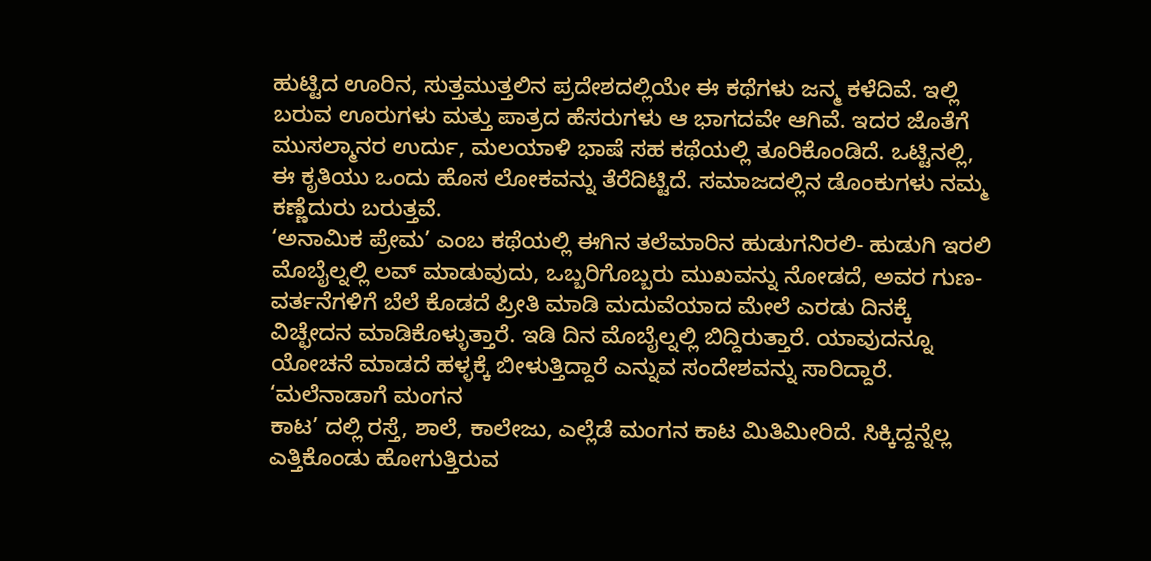ಹುಟ್ಟಿದ ಊರಿನ, ಸುತ್ತಮುತ್ತಲಿನ ಪ್ರದೇಶದಲ್ಲಿಯೇ ಈ ಕಥೆಗಳು ಜನ್ಮ ಕಳೆದಿವೆ. ಇಲ್ಲಿ ಬರುವ ಊರುಗಳು ಮತ್ತು ಪಾತ್ರದ ಹೆಸರುಗಳು ಆ ಭಾಗದವೇ ಆಗಿವೆ. ಇದರ ಜೊತೆಗೆ ಮುಸಲ್ಮಾನರ ಉರ್ದು, ಮಲಯಾಳಿ ಭಾಷೆ ಸಹ ಕಥೆಯಲ್ಲಿ ತೂರಿಕೊಂಡಿದೆ. ಒಟ್ಟಿನಲ್ಲಿ, ಈ ಕೃತಿಯು ಒಂದು ಹೊಸ ಲೋಕವನ್ನು ತೆರೆದಿಟ್ಟಿದೆ. ಸಮಾಜದಲ್ಲಿನ ಡೊಂಕುಗಳು ನಮ್ಮ ಕಣ್ಣೆದುರು ಬರುತ್ತವೆ.
‘ಅನಾಮಿಕ ಪ್ರೇಮ’ ಎಂಬ ಕಥೆಯಲ್ಲಿ ಈಗಿನ ತಲೆಮಾರಿನ ಹುಡುಗನಿರಲಿ- ಹುಡುಗಿ ಇರಲಿ ಮೊಬೈಲ್ನಲ್ಲಿ ಲವ್ ಮಾಡುವುದು, ಒಬ್ಬರಿಗೊಬ್ಬರು ಮುಖವನ್ನು ನೋಡದೆ, ಅವರ ಗುಣ- ವರ್ತನೆಗಳಿಗೆ ಬೆಲೆ ಕೊಡದೆ ಪ್ರೀತಿ ಮಾಡಿ ಮದುವೆಯಾದ ಮೇಲೆ ಎರಡು ದಿನಕ್ಕೆ ವಿಚ್ಛೇದನ ಮಾಡಿಕೊಳ್ಳುತ್ತಾರೆ. ಇಡಿ ದಿನ ಮೊಬೈಲ್ನಲ್ಲಿ ಬಿದ್ದಿರುತ್ತಾರೆ. ಯಾವುದನ್ನೂ ಯೋಚನೆ ಮಾಡದೆ ಹಳ್ಳಕ್ಕೆ ಬೀಳುತ್ತಿದ್ದಾರೆ ಎನ್ನುವ ಸಂದೇಶವನ್ನು ಸಾರಿದ್ದಾರೆ. ‘ಮಲೆನಾಡಾಗೆ ಮಂಗನ
ಕಾಟ’ ದಲ್ಲಿ ರಸ್ತೆ, ಶಾಲೆ, ಕಾಲೇಜು, ಎಲ್ಲೆಡೆ ಮಂಗನ ಕಾಟ ಮಿತಿಮೀರಿದೆ. ಸಿಕ್ಕಿದ್ದನ್ನೆಲ್ಲ ಎತ್ತಿಕೊಂಡು ಹೋಗುತ್ತಿರುವ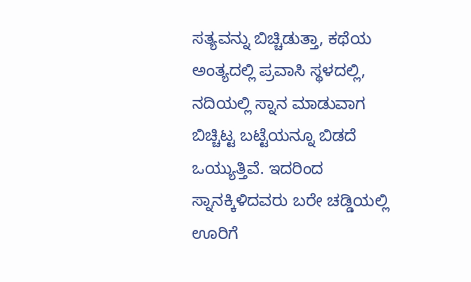ಸತ್ಯವನ್ನು ಬಿಚ್ಚಿಡುತ್ತಾ, ಕಥೆಯ ಅಂತ್ಯದಲ್ಲಿ ಪ್ರವಾಸಿ ಸ್ಥಳದಲ್ಲಿ, ನದಿಯಲ್ಲಿ ಸ್ನಾನ ಮಾಡುವಾಗ ಬಿಚ್ಚಿಟ್ಟ ಬಟ್ಟೆಯನ್ನೂ ಬಿಡದೆ ಒಯ್ಯುತ್ತಿವೆ. ಇದರಿಂದ ಸ್ನಾನಕ್ಕಿಳಿದವರು ಬರೇ ಚಡ್ಡಿಯಲ್ಲಿ ಊರಿಗೆ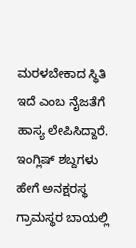ಮರಳಬೇಕಾದ ಸ್ಥಿತಿ ಇದೆ ಎಂಬ ನೈಜತೆಗೆ ಹಾಸ್ಯ ಲೇಪಿಸಿದ್ದಾರೆ.
ಇಂಗ್ಲಿಷ್ ಶಬ್ದಗಳು ಹೇಗೆ ಅನಕ್ಷರಸ್ಥ ಗ್ರಾಮಸ್ಥರ ಬಾಯಲ್ಲಿ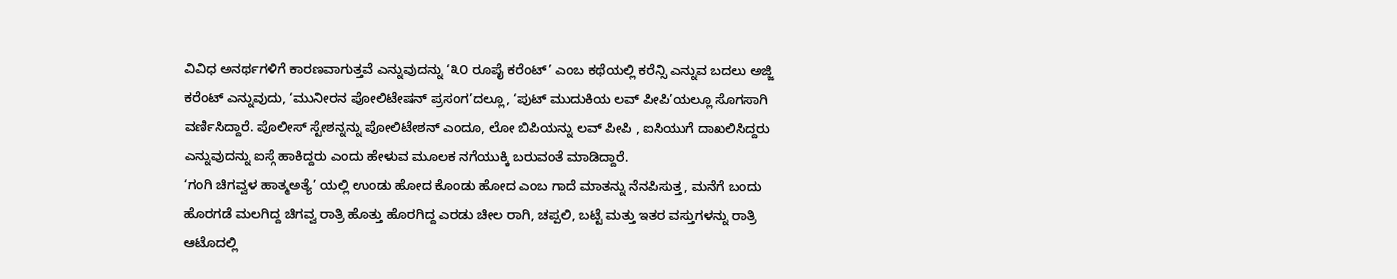ವಿವಿಧ ಅನರ್ಥಗಳಿಗೆ ಕಾರಣವಾಗುತ್ತವೆ ಎನ್ನುವುದನ್ನು ‘೩೦ ರೂಪೈ ಕರೆಂಟ್’ ಎಂಬ ಕಥೆಯಲ್ಲಿ ಕರೆನ್ಸಿ ಎನ್ನುವ ಬದಲು ಅಜ್ಜಿ ಕರೆಂಟ್ ಎನ್ನುವುದು, ‘ಮುನೀರನ ಪೋಲಿಟೇಷನ್ ಪ್ರಸಂಗ’ದಲ್ಲೂ, ‘ಪುಟ್ ಮುದುಕಿಯ ಲವ್ ಪೀಪಿ’ಯಲ್ಲೂ ಸೊಗಸಾಗಿ ವರ್ಣಿಸಿದ್ದಾರೆ. ಪೊಲೀಸ್ ಸ್ಟೇಶನ್ನನ್ನು ಪೋಲಿಟೇಶನ್ ಎಂದೂ, ಲೋ ಬಿಪಿಯನ್ನು ಲವ್ ಪೀಪಿ , ಐಸಿಯುಗೆ ದಾಖಲಿಸಿದ್ದರು ಎನ್ನುವುದನ್ನು ಐಸ್ಗೆ ಹಾಕಿದ್ದರು ಎಂದು ಹೇಳುವ ಮೂಲಕ ನಗೆಯುಕ್ಕಿ ಬರುವಂತೆ ಮಾಡಿದ್ದಾರೆ.
‘ಗಂಗಿ ಚಿಗವ್ವಳ ಹಾತ್ಮಅತ್ಯೆ’ ಯಲ್ಲಿ ಉಂಡು ಹೋದ ಕೊಂಡು ಹೋದ ಎಂಬ ಗಾದೆ ಮಾತನ್ನು ನೆನಪಿಸುತ್ತ, ಮನೆಗೆ ಬಂದು ಹೊರಗಡೆ ಮಲಗಿದ್ದ ಚಿಗವ್ವ ರಾತ್ರಿ ಹೊತ್ತು ಹೊರಗಿದ್ದ ಎರಡು ಚೀಲ ರಾಗಿ, ಚಪ್ಪಲಿ, ಬಟ್ಟೆ ಮತ್ತು ಇತರ ವಸ್ತುಗಳನ್ನು ರಾತ್ರಿ ಆಟೊದಲ್ಲಿ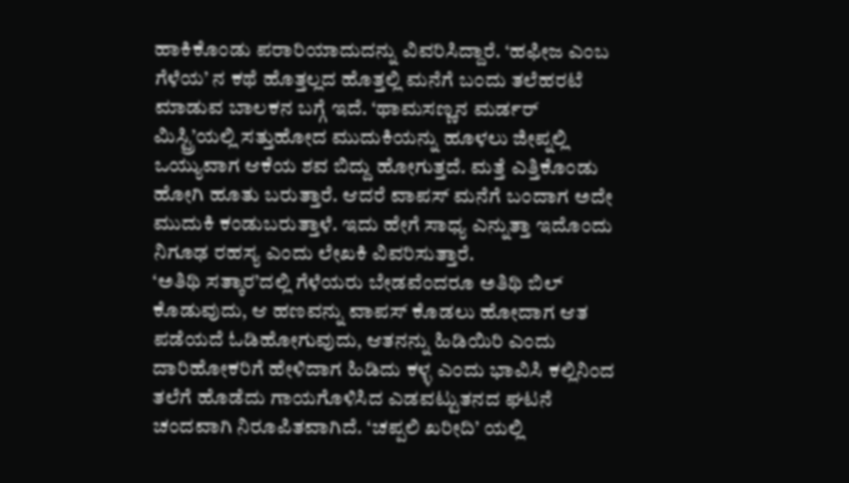ಹಾಕಿಕೊಂಡು ಪರಾರಿಯಾದುದನ್ನು ವಿವರಿಸಿದ್ದಾರೆ. ‘ಹಫೀಜ ಎಂಬ ಗೆಳೆಯ’ ನ ಕಥೆ ಹೊತ್ತಲ್ಲದ ಹೊತ್ತಲ್ಲಿ ಮನೆಗೆ ಬಂದು ತಲೆಹರಟೆ ಮಾಡುವ ಬಾಲಕನ ಬಗ್ಗೆ ಇದೆ. ‘ಥಾಮಸಣ್ಣನ ಮರ್ಡರ್ ಮಿಸ್ಟ್ರಿ’ಯಲ್ಲಿ ಸತ್ತುಹೋದ ಮುದುಕಿಯನ್ನು ಹೂಳಲು ಜೀಪ್ನಲ್ಲಿ ಒಯ್ಯುವಾಗ ಆಕೆಯ ಶವ ಬಿದ್ದು ಹೋಗುತ್ತದೆ. ಮತ್ತೆ ಎತ್ತಿಕೊಂಡು ಹೋಗಿ ಹೂತು ಬರುತ್ತಾರೆ. ಆದರೆ ವಾಪಸ್ ಮನೆಗೆ ಬಂದಾಗ ಅದೇ ಮುದುಕಿ ಕಂಡುಬರುತ್ತಾಳೆ. ಇದು ಹೇಗೆ ಸಾಧ್ಯ ಎನ್ನುತ್ತಾ ಇದೊಂದು ನಿಗೂಢ ರಹಸ್ಯ ಎಂದು ಲೇಖಕಿ ವಿವರಿಸುತ್ತಾರೆ.
‘ಅತಿಥಿ ಸತ್ಕಾರ’ದಲ್ಲಿ ಗೆಳೆಯರು ಬೇಡವೆಂದರೂ ಅತಿಥಿ ಬಿಲ್ ಕೊಡುವುದು, ಆ ಹಣವನ್ನು ವಾಪಸ್ ಕೊಡಲು ಹೋದಾಗ ಆತ ಪಡೆಯದೆ ಓಡಿಹೋಗುವುದು, ಆತನನ್ನು ಹಿಡಿಯಿರಿ ಎಂದು ದಾರಿಹೋಕರಿಗೆ ಹೇಳಿದಾಗ ಹಿಡಿದು ಕಳ್ಳ ಎಂದು ಭಾವಿಸಿ ಕಲ್ಲಿನಿಂದ ತಲೆಗೆ ಹೊಡೆದು ಗಾಯಗೊಳಿಸಿದ ಎಡವಟ್ಟುತನದ ಘಟನೆ ಚಂದವಾಗಿ ನಿರೂಪಿತವಾಗಿದೆ. ‘ಚಪ್ಪಲಿ ಖರೀದಿ’ ಯಲ್ಲಿ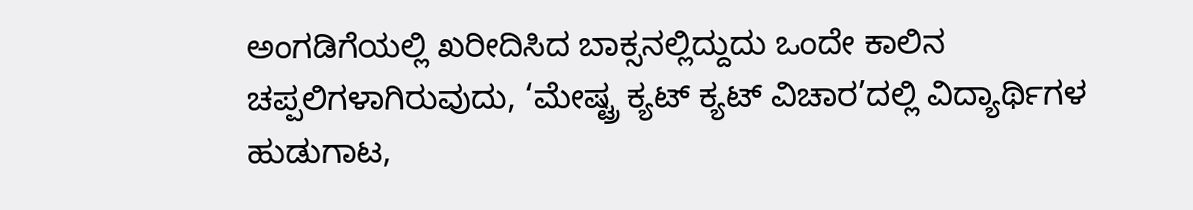ಅಂಗಡಿಗೆಯಲ್ಲಿ ಖರೀದಿಸಿದ ಬಾಕ್ಸನಲ್ಲಿದ್ದುದು ಒಂದೇ ಕಾಲಿನ ಚಪ್ಪಲಿಗಳಾಗಿರುವುದು, ‘ಮೇಷ್ಟ್ರ ಕ್ಯಟ್ ಕ್ಯಟ್ ವಿಚಾರ’ದಲ್ಲಿ ವಿದ್ಯಾರ್ಥಿಗಳ ಹುಡುಗಾಟ,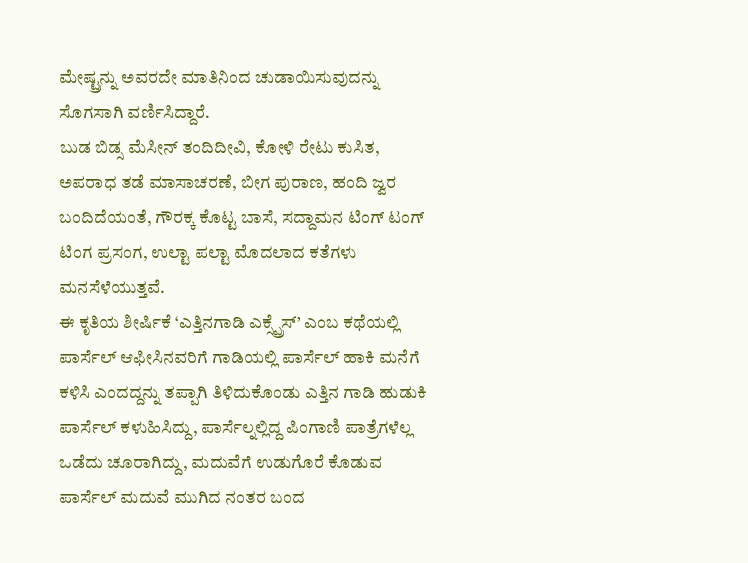ಮೇಷ್ಟ್ರನ್ನು ಅವರದೇ ಮಾತಿನಿಂದ ಚುಡಾಯಿಸುವುದನ್ನು ಸೊಗಸಾಗಿ ವರ್ಣಿಸಿದ್ದಾರೆ.
ಬುಡ ಬಿಡ್ಸ ಮೆಸೀನ್ ತಂದಿದೀವಿ, ಕೋಳಿ ರೇಟು ಕುಸಿತ, ಅಪರಾಧ ತಡೆ ಮಾಸಾಚರಣೆ, ಬೀಗ ಪುರಾಣ, ಹಂದಿ ಜ್ವರ ಬಂದಿದೆಯಂತೆ, ಗೌರಕ್ಕ ಕೊಟ್ಟ ಬಾಸೆ, ಸದ್ದಾಮನ ಟಿಂಗ್ ಟಂಗ್ ಟಿಂಗ ಪ್ರಸಂಗ, ಉಲ್ಟಾ ಪಲ್ಟಾ ಮೊದಲಾದ ಕತೆಗಳು ಮನಸೆಳೆಯುತ್ತವೆ.
ಈ ಕೃತಿಯ ಶೀರ್ಷಿಕೆ ‘ಎತ್ತಿನಗಾಡಿ ಎಕ್ಸ್ಪ್ರೆಸ್’ ಎಂಬ ಕಥೆಯಲ್ಲಿ ಪಾರ್ಸೆಲ್ ಆಫೀಸಿನವರಿಗೆ ಗಾಡಿಯಲ್ಲಿ ಪಾರ್ಸೆಲ್ ಹಾಕಿ ಮನೆಗೆ ಕಳಿಸಿ ಎಂದದ್ದನ್ನು ತಪ್ಪಾಗಿ ತಿಳಿದುಕೊಂಡು ಎತ್ತಿನ ಗಾಡಿ ಹುಡುಕಿ ಪಾರ್ಸೆಲ್ ಕಳುಹಿಸಿದ್ದು, ಪಾರ್ಸೆಲ್ನಲ್ಲಿದ್ದ ಪಿಂಗಾಣಿ ಪಾತ್ರೆಗಳೆಲ್ಲ ಒಡೆದು ಚೂರಾಗಿದ್ದು, ಮದುವೆಗೆ ಉಡುಗೊರೆ ಕೊಡುವ ಪಾರ್ಸೆಲ್ ಮದುವೆ ಮುಗಿದ ನಂತರ ಬಂದ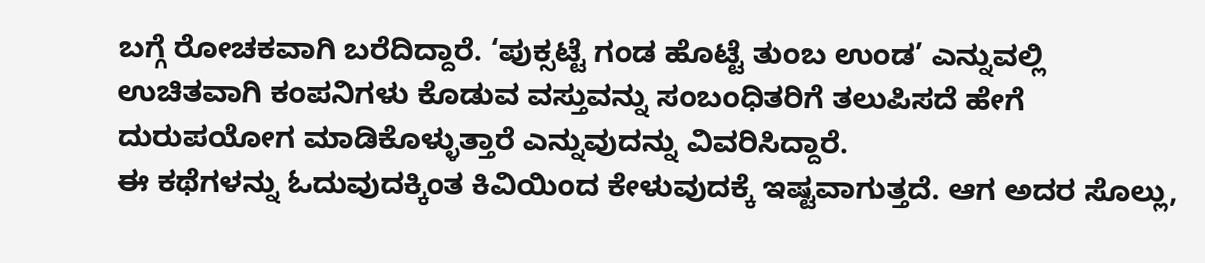ಬಗ್ಗೆ ರೋಚಕವಾಗಿ ಬರೆದಿದ್ದಾರೆ. ‘ಪುಕ್ಸಟ್ಟೆ ಗಂಡ ಹೊಟ್ಟೆ ತುಂಬ ಉಂಡ’ ಎನ್ನುವಲ್ಲಿ ಉಚಿತವಾಗಿ ಕಂಪನಿಗಳು ಕೊಡುವ ವಸ್ತುವನ್ನು ಸಂಬಂಧಿತರಿಗೆ ತಲುಪಿಸದೆ ಹೇಗೆ ದುರುಪಯೋಗ ಮಾಡಿಕೊಳ್ಳುತ್ತಾರೆ ಎನ್ನುವುದನ್ನು ವಿವರಿಸಿದ್ದಾರೆ.
ಈ ಕಥೆಗಳನ್ನು ಓದುವುದಕ್ಕಿಂತ ಕಿವಿಯಿಂದ ಕೇಳುವುದಕ್ಕೆ ಇಷ್ಟವಾಗುತ್ತದೆ. ಆಗ ಅದರ ಸೊಲ್ಲು,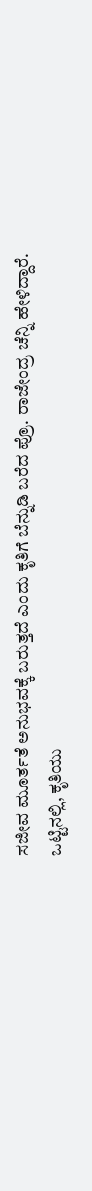ಸಜೀವ ಮೂರ್ತತೆ ಅನುಭವಕ್ಕೆ ಬರುತ್ತದೆ ಎಂದು ಕೃತಿಗೆ ಬೆನ್ನುಡಿ ಬರೆದ ಪ್ರೊ. ರಾಜೇಂದ್ರ ಚೆನ್ನಿ ಹೇಳಿದ್ದಾರೆ.
ಒಟ್ಟಿನಲ್ಲಿ, ಕೃತಿಯು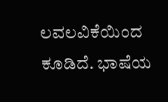ಲವಲವಿಕೆಯಿಂದ ಕೂಡಿದೆ. ಭಾಷೆಯ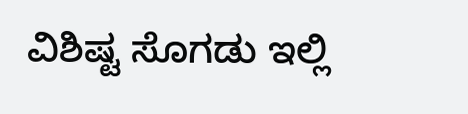ವಿಶಿಷ್ಟ ಸೊಗಡು ಇಲ್ಲಿ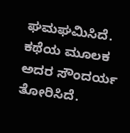ಘಮಘಮಿಸಿದೆ. ಕಥೆಯ ಮೂಲಕ ಅದರ ಸೌಂದರ್ಯ ತೋರಿಸಿದೆ.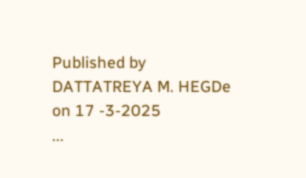Published by DATTATREYA M. HEGDe on 17 -3-2025
...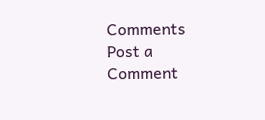Comments
Post a Comment